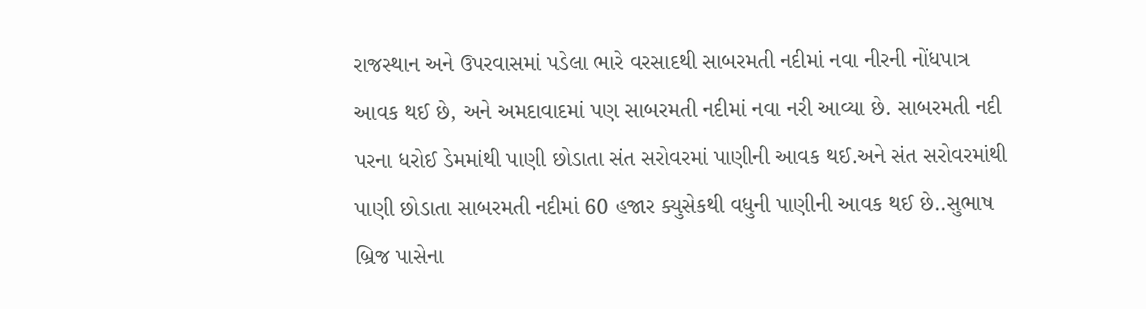રાજસ્થાન અને ઉપરવાસમાં પડેલા ભારે વરસાદથી સાબરમતી નદીમાં નવા નીરની નોંધપાત્ર આવક થઈ છે, અને અમદાવાદમાં પણ સાબરમતી નદીમાં નવા નરી આવ્યા છે. સાબરમતી નદી પરના ધરોઈ ડેમમાંથી પાણી છોડાતા સંત સરોવરમાં પાણીની આવક થઈ.અને સંત સરોવરમાંથી પાણી છોડાતા સાબરમતી નદીમાં 60 હજાર ક્યુસેકથી વધુની પાણીની આવક થઈ છે..સુભાષ બ્રિજ પાસેના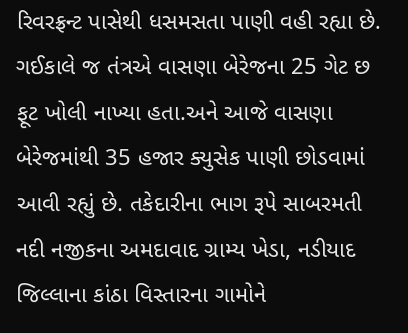રિવરફ્રન્ટ પાસેથી ધસમસતા પાણી વહી રહ્યા છે.
ગઈકાલે જ તંત્રએ વાસણા બેરેજના 25 ગેટ છ ફૂટ ખોલી નાખ્યા હતા.અને આજે વાસણા બેરેજમાંથી 35 હજાર ક્યુસેક પાણી છોડવામાં આવી રહ્યું છે. તકેદારીના ભાગ રૂપે સાબરમતી નદી નજીકના અમદાવાદ ગ્રામ્ય ખેડા, નડીયાદ જિલ્લાના કાંઠા વિસ્તારના ગામોને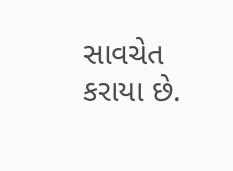સાવચેત કરાયા છે.